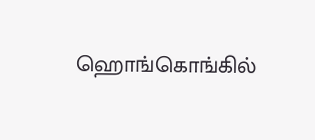ஹொங்கொங்கில்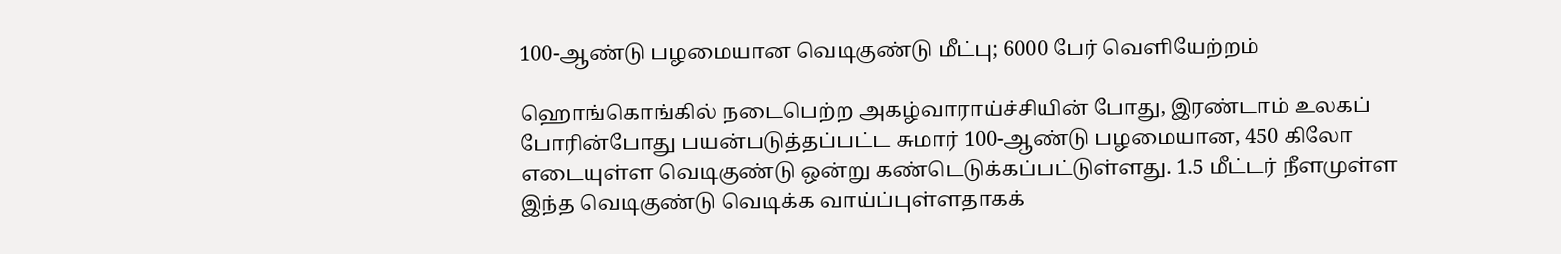100-ஆண்டு பழமையான வெடிகுண்டு மீட்பு; 6000 பேர் வெளியேற்றம்

ஹொங்கொங்கில் நடைபெற்ற அகழ்வாராய்ச்சியின் போது, இரண்டாம் உலகப் போரின்போது பயன்படுத்தப்பட்ட சுமார் 100-ஆண்டு பழமையான, 450 கிலோ எடையுள்ள வெடிகுண்டு ஒன்று கண்டெடுக்கப்பட்டுள்ளது. 1.5 மீட்டர் நீளமுள்ள இந்த வெடிகுண்டு வெடிக்க வாய்ப்புள்ளதாகக்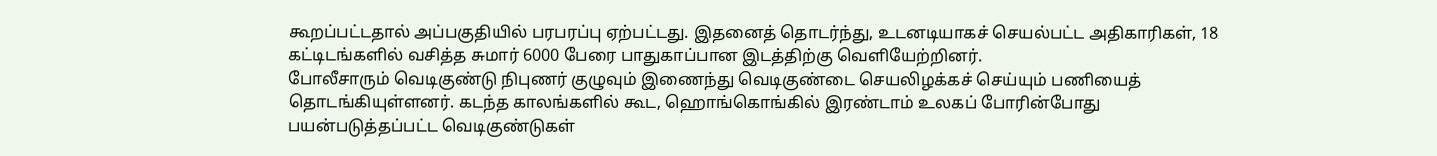கூறப்பட்டதால் அப்பகுதியில் பரபரப்பு ஏற்பட்டது. இதனைத் தொடர்ந்து, உடனடியாகச் செயல்பட்ட அதிகாரிகள், 18 கட்டிடங்களில் வசித்த சுமார் 6000 பேரை பாதுகாப்பான இடத்திற்கு வெளியேற்றினர்.
போலீசாரும் வெடிகுண்டு நிபுணர் குழுவும் இணைந்து வெடிகுண்டை செயலிழக்கச் செய்யும் பணியைத் தொடங்கியுள்ளனர். கடந்த காலங்களில் கூட, ஹொங்கொங்கில் இரண்டாம் உலகப் போரின்போது பயன்படுத்தப்பட்ட வெடிகுண்டுகள்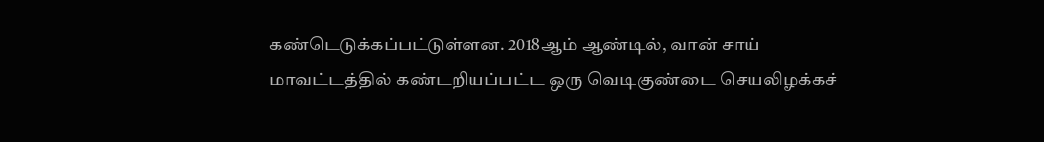கண்டெடுக்கப்பட்டுள்ளன. 2018ஆம் ஆண்டில், வான் சாய் மாவட்டத்தில் கண்டறியப்பட்ட ஒரு வெடிகுண்டை செயலிழக்கச்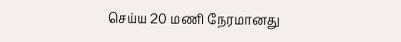செய்ய 20 மணி நேரமானது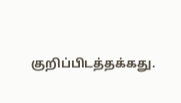குறிப்பிடத்தக்கது.